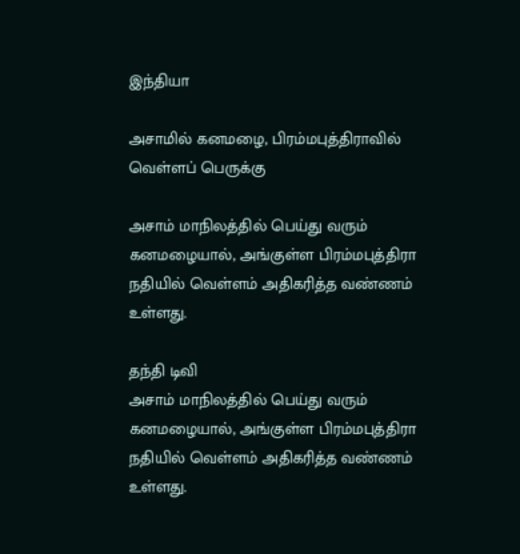இந்தியா

அசாமில் கனமழை, பிரம்மபுத்திராவில் வெள்ளப் பெருக்கு

அசாம் மாநிலத்தில் பெய்து வரும் கனமழையால், அங்குள்ள பிரம்மபுத்திரா நதியில் வெள்ளம் அதிகரித்த வண்ணம் உள்ளது.

தந்தி டிவி
அசாம் மாநிலத்தில் பெய்து வரும் கனமழையால், அங்குள்ள பிரம்மபுத்திரா நதியில் வெள்ளம் அதிகரித்த வண்ணம் உள்ளது.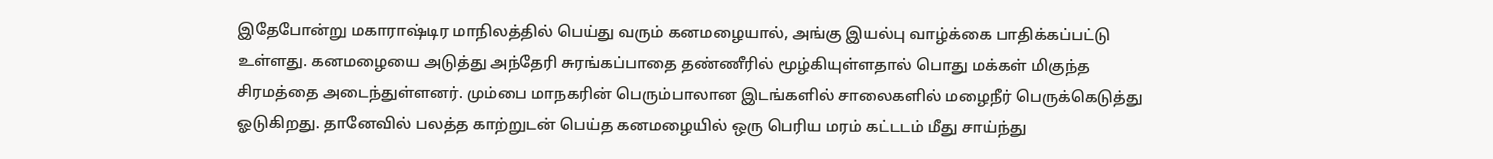இதேபோன்று மகாராஷ்டிர மாநிலத்தில் பெய்து வரும் கனமழையால், அங்கு இயல்பு வாழ்க்கை பாதிக்கப்பட்டு உள்ளது. கனமழையை அடுத்து அந்தேரி சுரங்கப்பாதை தண்ணீரில் மூழ்கியுள்ளதால் பொது மக்கள் மிகுந்த சிரமத்தை அடைந்துள்ளனர். மும்பை மாநகரின் பெரும்பாலான இடங்களில் சாலைகளில் மழைநீர் பெருக்கெடுத்து ஓடுகிறது. தானேவில் பலத்த காற்றுடன் பெய்த கனமழையில் ஒரு பெரிய மரம் கட்டடம் மீது சாய்ந்து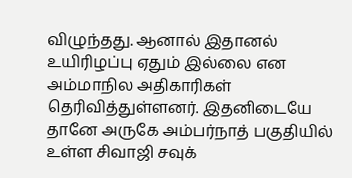விழுந்தது. ஆனால் இதானல் உயிரிழப்பு ஏதும் இல்லை என அம்மாநில அதிகாரிகள் தெரிவித்துள்ளனர். இதனிடையே தானே அருகே அம்பர்நாத் பகுதியில் உள்ள சிவாஜி சவுக்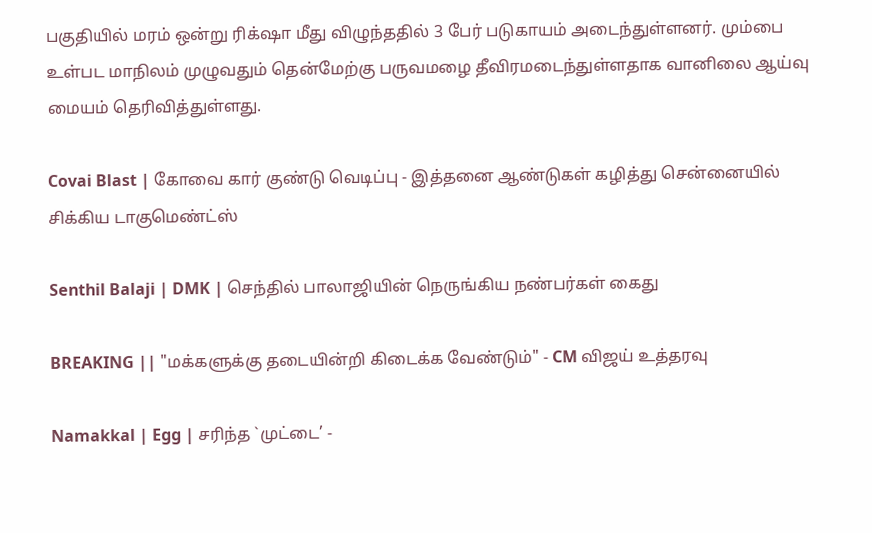பகுதியில் மரம் ஒன்று ரிக்‌ஷா மீது விழுந்ததில் 3 பேர் படுகாயம் அடைந்துள்ளனர். மும்பை உள்பட மாநிலம் முழுவதும் தென்மேற்கு பருவமழை தீவிரமடைந்துள்ளதாக வானிலை ஆய்வு மையம் தெரிவித்துள்ளது.

Covai Blast | கோவை கார் குண்டு வெடிப்பு - இத்தனை ஆண்டுகள் கழித்து சென்னையில் சிக்கிய டாகுமெண்ட்ஸ்

Senthil Balaji | DMK | செந்தில் பாலாஜியின் நெருங்கிய நண்பர்கள் கைது

BREAKING || "மக்களுக்கு தடையின்றி கிடைக்க வேண்டும்" - CM விஜய் உத்தரவு

Namakkal | Egg | சரிந்த `முட்டை’ -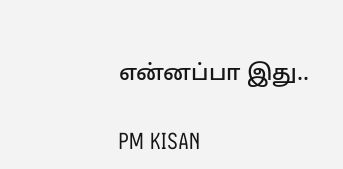என்னப்பா இது..

PM KISAN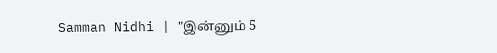Samman Nidhi | "இன்னும் 5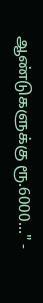ஆண்டுகளுக்கு ரூ.6000..." -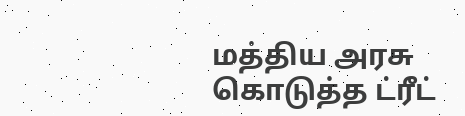மத்திய அரசு கொடுத்த ட்ரீட்